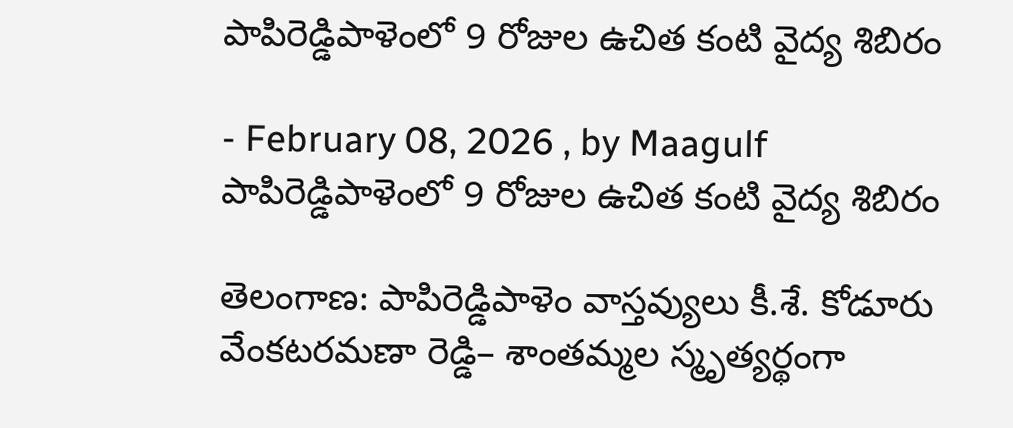పాపిరెడ్డిపాళెంలో 9 రోజుల ఉచిత కంటి వైద్య శిబిరం

- February 08, 2026 , by Maagulf
పాపిరెడ్డిపాళెంలో 9 రోజుల ఉచిత కంటి వైద్య శిబిరం

తెలంగాణ: పాపిరెడ్డిపాళెం వాస్తవ్యులు కీ.శే. కోడూరు వేంకటరమణా రెడ్డి– శాంతమ్మల స్మృత్యర్థంగా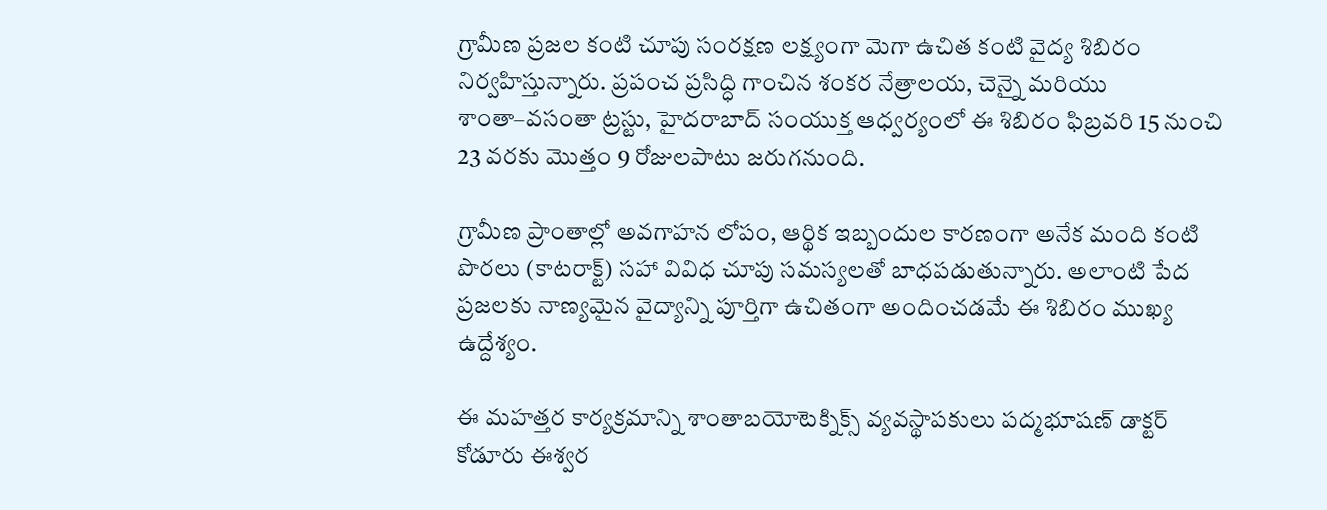గ్రామీణ ప్రజల కంటి చూపు సంరక్షణ లక్ష్యంగా మెగా ఉచిత కంటి వైద్య శిబిరం నిర్వహిస్తున్నారు. ప్రపంచ ప్రసిద్ధి గాంచిన శంకర నేత్రాలయ, చెన్నై మరియు శాంతా–వసంతా ట్రస్టు, హైదరాబాద్ సంయుక్త ఆధ్వర్యంలో ఈ శిబిరం ఫిబ్రవరి 15 నుంచి 23 వరకు మొత్తం 9 రోజులపాటు జరుగనుంది.

గ్రామీణ ప్రాంతాల్లో అవగాహన లోపం, ఆర్థిక ఇబ్బందుల కారణంగా అనేక మంది కంటి పొరలు (కాటరాక్ట్) సహా వివిధ చూపు సమస్యలతో బాధపడుతున్నారు. అలాంటి పేద ప్రజలకు నాణ్యమైన వైద్యాన్ని పూర్తిగా ఉచితంగా అందించడమే ఈ శిబిరం ముఖ్య ఉద్దేశ్యం.

ఈ మహత్తర కార్యక్రమాన్ని శాంతాబయోటెక్నిక్స్ వ్యవస్థాపకులు పద్మభూషణ్ డాక్టర్ కోడూరు ఈశ్వర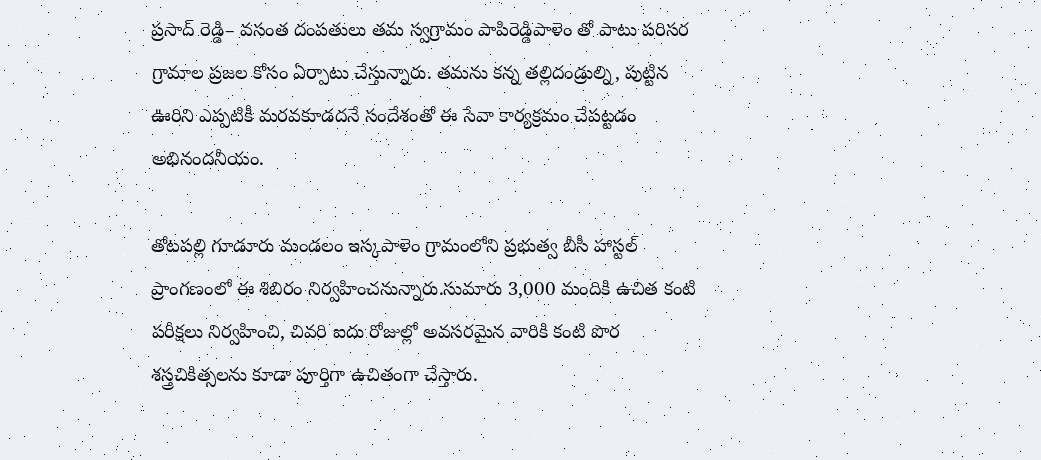ప్రసాద్ రెడ్డి– వసంత దంపతులు తమ స్వగ్రామం పాపిరెడ్డిపాళెం తో పాటు పరిసర గ్రామాల ప్రజల కోసం ఏర్పాటు చేస్తున్నారు. తమను కన్న తల్లిదండ్రుల్ని, పుట్టిన ఊరిని ఎప్పటికీ మరవకూడదనే సందేశంతో ఈ సేవా కార్యక్రమం చేపట్టడం అభినందనీయం.

తోటపల్లి గూడూరు మండలం ఇస్కపాళెం గ్రామంలోని ప్రభుత్వ బీసీ హాస్టల్ ప్రాంగణంలో ఈ శిబిరం నిర్వహించనున్నారు.సుమారు 3,000 మందికి ఉచిత కంటి పరీక్షలు నిర్వహించి, చివరి ఐదు రోజుల్లో అవసరమైన వారికి కంటి పొర శస్త్రచికిత్సలను కూడా పూర్తిగా ఉచితంగా చేస్తారు.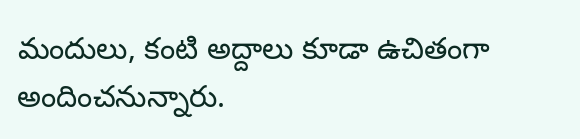మందులు, కంటి అద్దాలు కూడా ఉచితంగా అందించనున్నారు.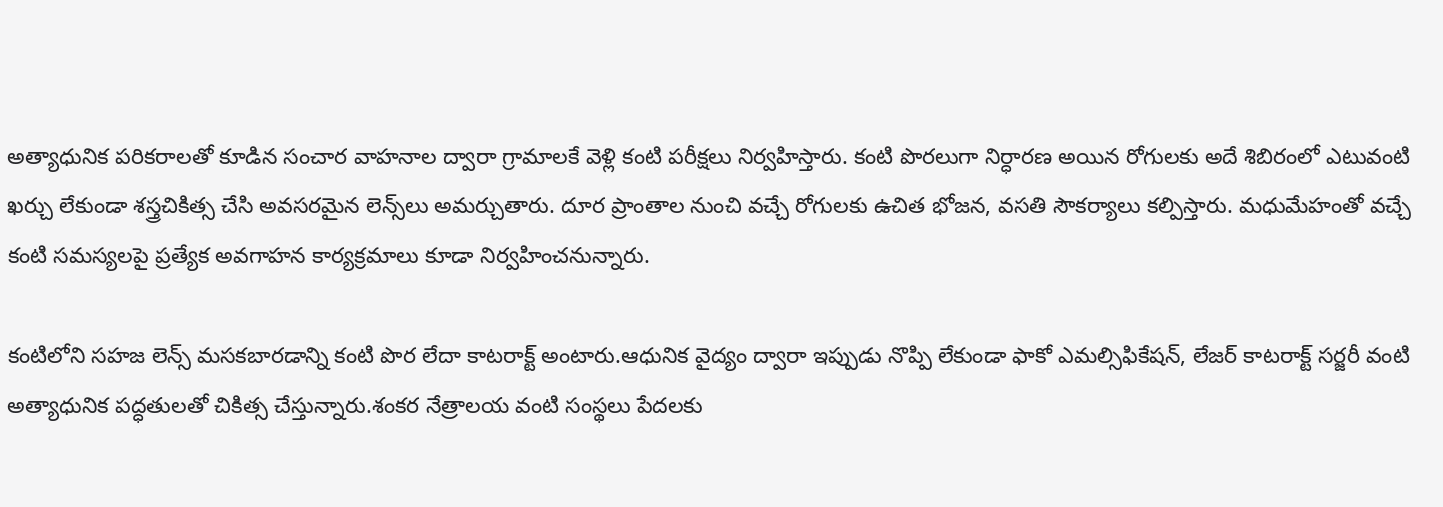అత్యాధునిక పరికరాలతో కూడిన సంచార వాహనాల ద్వారా గ్రామాలకే వెళ్లి కంటి పరీక్షలు నిర్వహిస్తారు. కంటి పొరలుగా నిర్ధారణ అయిన రోగులకు అదే శిబిరంలో ఎటువంటి ఖర్చు లేకుండా శస్త్రచికిత్స చేసి అవసరమైన లెన్స్‌లు అమర్చుతారు. దూర ప్రాంతాల నుంచి వచ్చే రోగులకు ఉచిత భోజన, వసతి సౌకర్యాలు కల్పిస్తారు. మధుమేహంతో వచ్చే కంటి సమస్యలపై ప్రత్యేక అవగాహన కార్యక్రమాలు కూడా నిర్వహించనున్నారు.

కంటిలోని సహజ లెన్స్ మసకబారడాన్ని కంటి పొర లేదా కాటరాక్ట్ అంటారు.ఆధునిక వైద్యం ద్వారా ఇప్పుడు నొప్పి లేకుండా ఫాకో ఎమల్సిఫికేషన్, లేజర్ కాటరాక్ట్ సర్జరీ వంటి అత్యాధునిక పద్ధతులతో చికిత్స చేస్తున్నారు.శంకర నేత్రాలయ వంటి సంస్థలు పేదలకు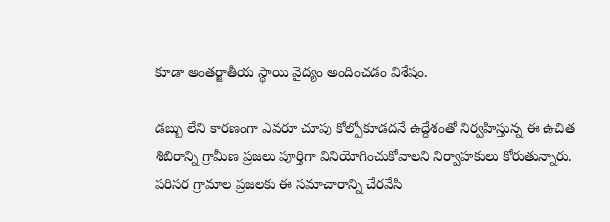కూడా అంతర్జాతీయ స్థాయి వైద్యం అందించడం విశేషం.

డబ్బు లేని కారణంగా ఎవరూ చూపు కోల్పోకూడదనే ఉద్దేశంతో నిర్వహిస్తున్న ఈ ఉచిత శిబిరాన్ని గ్రామీణ ప్రజలు పూర్తిగా వినియోగించుకోవాలని నిర్వాహకులు కోరుతున్నారు. పరిసర గ్రామాల ప్రజలకు ఈ సమాచారాన్ని చేరవేసి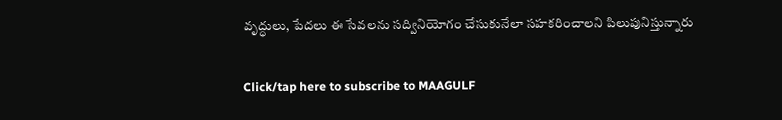వృద్ధులు, పేదలు ఈ సేవలను సద్వినియోగం చేసుకునేలా సహకరించాలని పిలుపునిస్తున్నారు

Click/tap here to subscribe to MAAGULF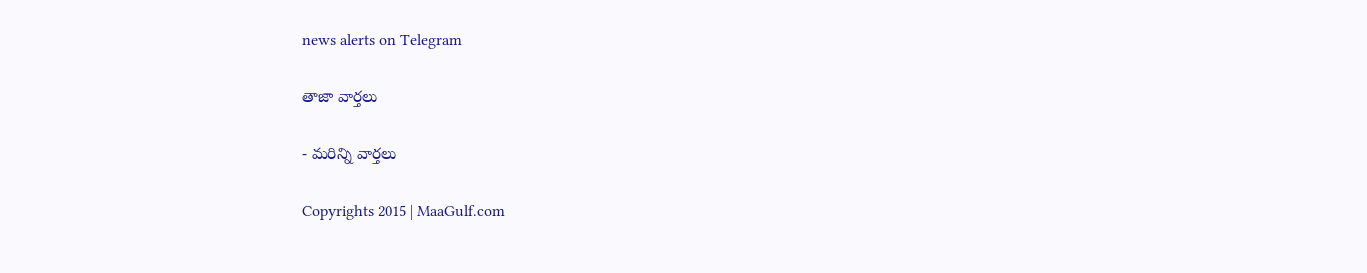news alerts on Telegram

తాజా వార్తలు

- మరిన్ని వార్తలు

Copyrights 2015 | MaaGulf.com